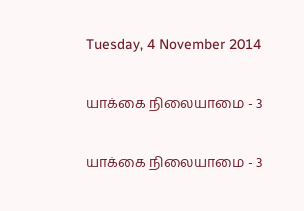Tuesday, 4 November 2014

யாக்கை நிலையாமை - 3

யாக்கை நிலையாமை - 3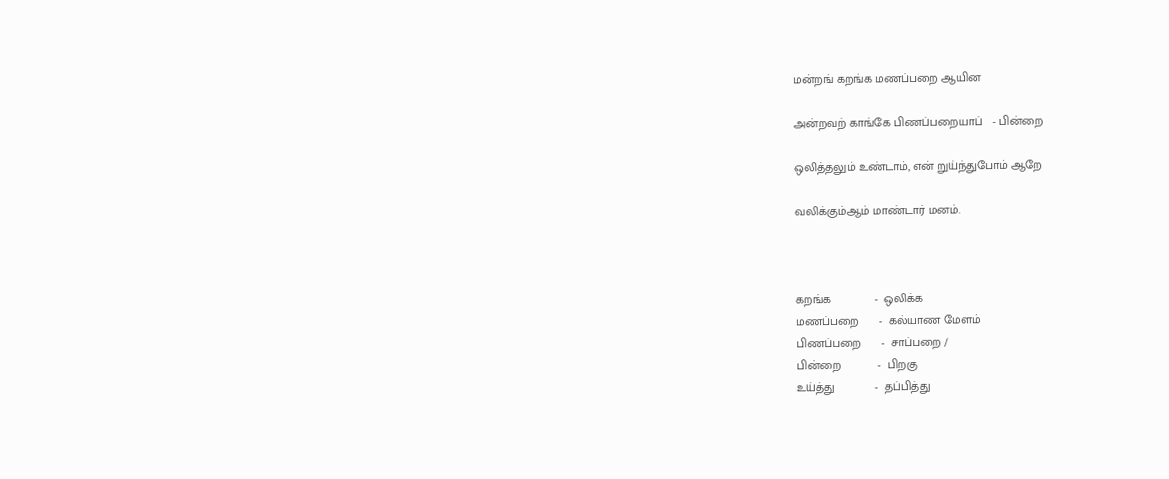மன்றங் கறங்க மணப்பறை ஆயின

அன்றவற் காங்கே பிணப்பறையாப்   - பின்றை

ஒலித்தலும் உண்டாம், என் றுய்ந்துபோம் ஆறே

வலிக்கும்ஆம் மாண்டார் மனம்.



கறங்க             -  ஒலிக்க
மணப்பறை      -  கல்யாண மேளம்
பிணப்பறை      -  சாப்பறை /
பின்றை           -  பிறகு
உய்த்து            -  தப்பித்து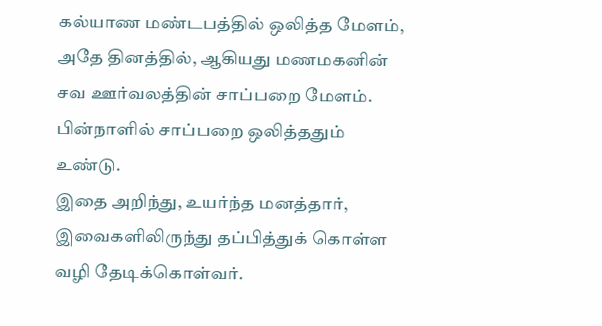கல்யாண மண்டபத்தில் ஒலித்த மேளம், அதே தினத்தில், ஆகியது மணமகனின் சவ ஊர்வலத்தின் சாப்பறை மேளம். பின்நாளில் சாப்பறை ஒலித்ததும் உண்டு.
இதை அறிந்து, உயர்ந்த மனத்தார், இவைகளிலிருந்து தப்பித்துக் கொள்ள வழி தேடிக்கொள்வர்.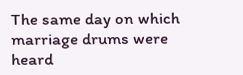The same day on which marriage drums were heard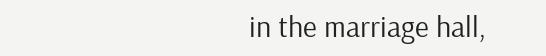in the marriage hall,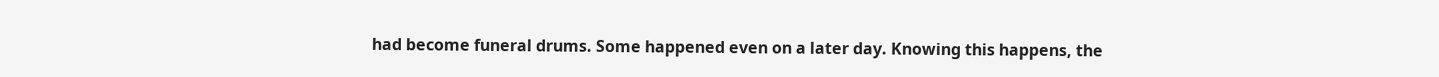had become funeral drums. Some happened even on a later day. Knowing this happens, the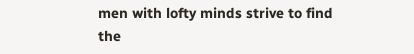men with lofty minds strive to find the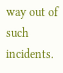way out of such incidents.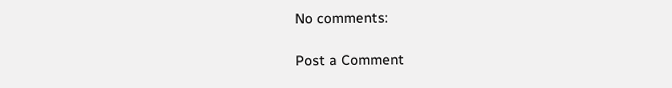No comments:

Post a Comment